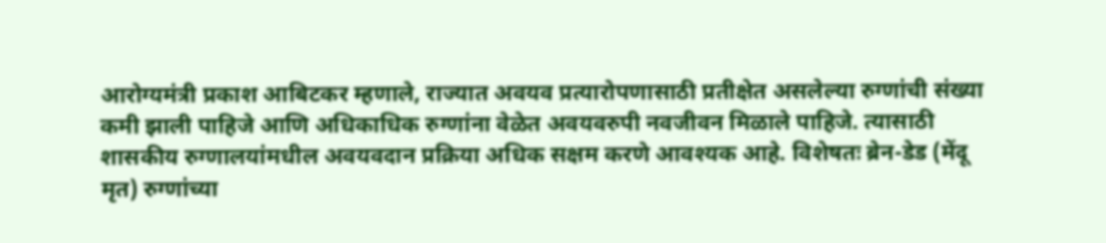आरोग्यमंत्री प्रकाश आबिटकर म्हणाले, राज्यात अवयव प्रत्यारोपणासाठी प्रतीक्षेत असलेल्या रुग्णांची संख्या कमी झाली पाहिजे आणि अधिकाधिक रुग्णांना वेळेत अवयवरुपी नवजीवन मिळाले पाहिजे. त्यासाठी शासकीय रुग्णालयांमधील अवयवदान प्रक्रिया अधिक सक्षम करणे आवश्यक आहे. विशेषतः ब्रेन-डेड (मेंदू मृत) रुग्णांच्या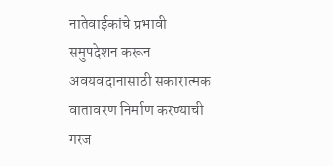नातेवाईकांचे प्रभावी समुपदेशन करून अवयवदानासाठी सकारात्मक वातावरण निर्माण करण्याची गरज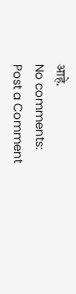आहे.
No comments:
Post a Comment